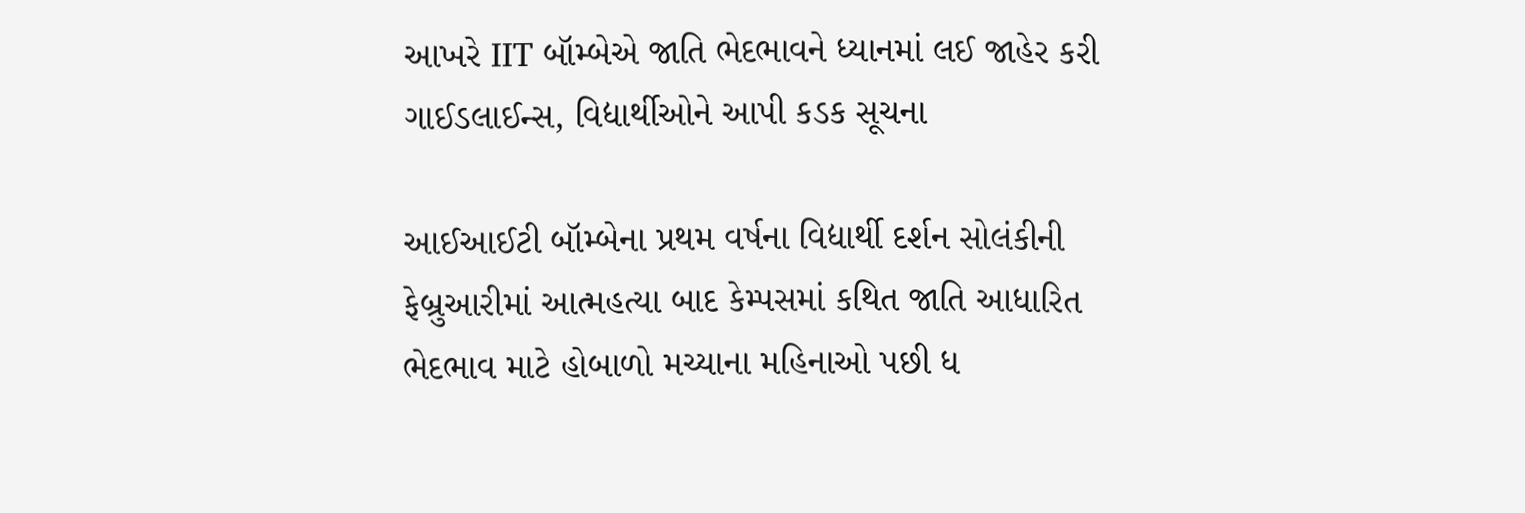આખરે IIT બૉમ્બેએ જાતિ ભેદભાવને ધ્યાનમાં લઈ જાહેર કરી ગાઈડલાઈન્સ, વિદ્યાર્થીઓને આપી કડક સૂચના

આઈઆઈટી બૉમ્બેના પ્રથમ વર્ષના વિદ્યાર્થી દર્શન સોલંકીની ફેબ્રુઆરીમાં આત્મહત્યા બાદ કેમ્પસમાં કથિત જાતિ આધારિત ભેદભાવ માટે હોબાળો મચ્યાના મહિનાઓ પછી ધ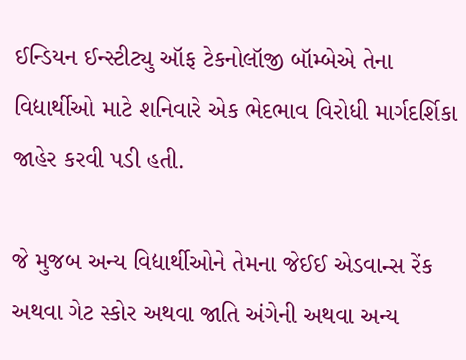ઈન્ડિયન ઈન્સ્ટીટ્યુ ઑફ ટેકનોલૉજી બૉમ્બેએ તેના વિદ્યાર્થીઓ માટે શનિવારે એક ભેદભાવ વિરોધી માર્ગદર્શિકા જાહેર કરવી પડી હતી.

જે મુજબ અન્ય વિદ્યાર્થીઓને તેમના જેઈઈ એડવાન્સ રેંક અથવા ગેટ સ્કોર અથવા જાતિ અંગેની અથવા અન્ય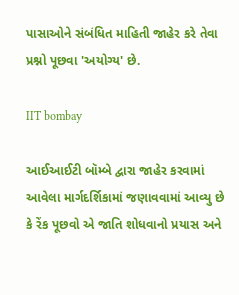પાસાઓને સંબંધિત માહિતી જાહેર કરે તેવા પ્રશ્નો પૂછવા 'અયોગ્ય' છે.

IIT bombay

આઈઆઈટી બૉમ્બે દ્વારા જાહેર કરવામાં આવેલા માર્ગદર્શિકામાં જણાવવામાં આવ્યુ છે કે રેંક પૂછવો એ જાતિ શોધવાનો પ્રયાસ અને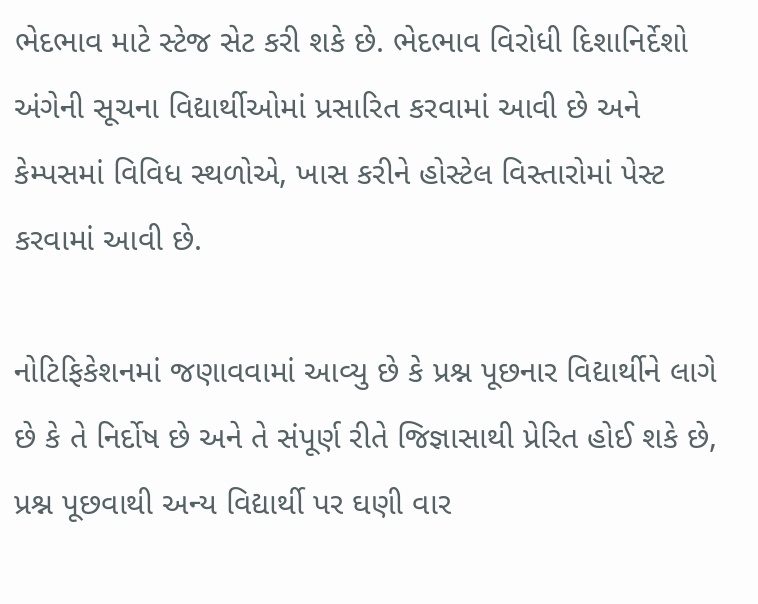ભેદભાવ માટે સ્ટેજ સેટ કરી શકે છે. ભેદભાવ વિરોધી દિશાનિર્દેશો અંગેની સૂચના વિદ્યાર્થીઓમાં પ્રસારિત કરવામાં આવી છે અને કેમ્પસમાં વિવિધ સ્થળોએ, ખાસ કરીને હોસ્ટેલ વિસ્તારોમાં પેસ્ટ કરવામાં આવી છે.

નોટિફિકેશનમાં જણાવવામાં આવ્યુ છે કે પ્રશ્ન પૂછનાર વિદ્યાર્થીને લાગે છે કે તે નિર્દોષ છે અને તે સંપૂર્ણ રીતે જિજ્ઞાસાથી પ્રેરિત હોઈ શકે છે, પ્રશ્ન પૂછવાથી અન્ય વિદ્યાર્થી પર ઘણી વાર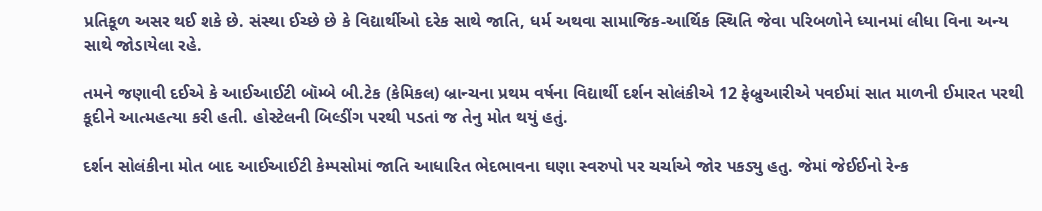પ્રતિકૂળ અસર થઈ શકે છે. સંસ્થા ઈચ્છે છે કે વિદ્યાર્થીઓ દરેક સાથે જાતિ, ધર્મ અથવા સામાજિક-આર્થિક સ્થિતિ જેવા પરિબળોને ધ્યાનમાં લીધા વિના અન્ય સાથે જોડાયેલા રહે.

તમને જણાવી દઈએ કે આઈઆઈટી બૉમ્બે બી.ટેક (કેમિકલ) બ્રાન્ચના પ્રથમ વર્ષના વિદ્યાર્થી દર્શન સોલંકીએ 12 ફેબ્રુઆરીએ પવઈમાં સાત માળની ઈમારત પરથી કૂદીને આત્મહત્યા કરી હતી. હોસ્ટેલની બિલ્ડીંગ પરથી પડતાં જ તેનુ મોત થયું હતું.

દર્શન સોલંકીના મોત બાદ આઈઆઈટી કેમ્પસોમાં જાતિ આધારિત ભેદભાવના ઘણા સ્વરુપો પર ચર્ચાએ જોર પકડ્યુ હતુ. જેમાં જેઈઈનો રેન્ક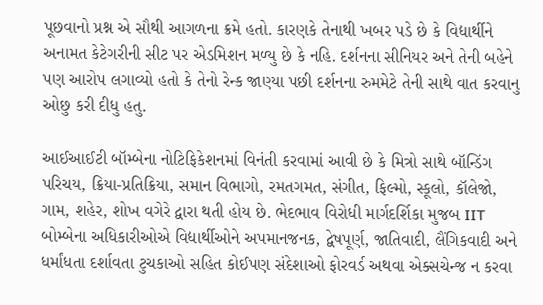પૂછવાનો પ્રશ્ન એ સૌથી આગળના ક્રમે હતો. કારણકે તેનાથી ખબર પડે છે કે વિદ્યાર્થીને અનામત કેટેગરીની સીટ પર એડમિશન મળ્યુ છે કે નહિ. દર્શનના સીનિયર અને તેની બહેને પણ આરોપ લગાવ્યો હતો કે તેનો રેન્ક જાણ્યા પછી દર્શનના રુમમેટે તેની સાથે વાત કરવાનુ ઓછુ કરી દીધુ હતુ.

આઈઆઈટી બૉમ્બેના નોટિફિકેશનમાં વિનંતી કરવામાં આવી છે કે મિત્રો સાથે બૉન્ડિંગ પરિચય, ક્રિયા-પ્રતિક્રિયા, સમાન વિભાગો, રમતગમત, સંગીત, ફિલ્મો, સ્કૂલો, કૉલેજો, ગામ, શહેર, શોખ વગેરે દ્વારા થતી હોય છે. ભેદભાવ વિરોધી માર્ગદર્શિકા મુજબ IIT બોમ્બેના અધિકારીઓએ વિદ્યાર્થીઓને અપમાનજનક, દ્વેષપૂર્ણ, જાતિવાદી, લૈંગિકવાદી અને ધર્માંધતા દર્શાવતા ટુચકાઓ સહિત કોઈપણ સંદેશાઓ ફોરવર્ડ અથવા એક્સચેન્જ ન કરવા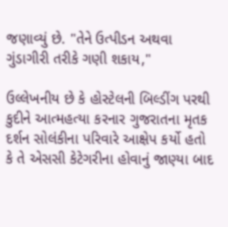જણાવ્યું છે. "તેને ઉત્પીડન અથવા ગુંડાગીરી તરીકે ગણી શકાય,"

ઉલ્લેખનીય છે કે હોસ્ટેલની બિલ્ડીંગ પરથી કુદીને આત્મહત્યા કરનાર ગુજરાતના મૃતક દર્શન સોલંકીના પરિવારે આક્ષેપ કર્યો હતો કે તે એસસી કેટેગરીના હોવાનું જાણ્યા બાદ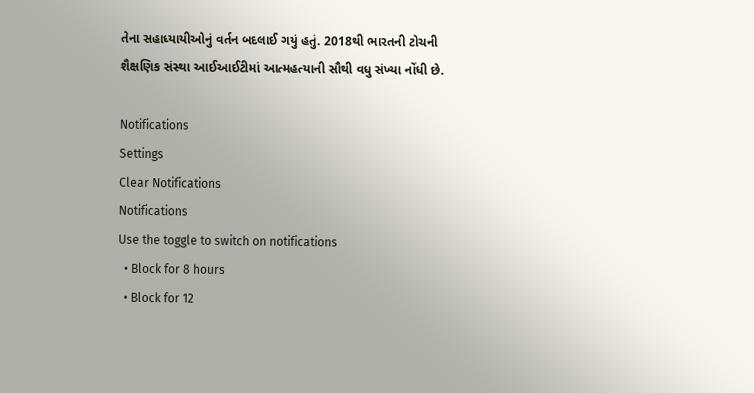તેના સહાધ્યાયીઓનું વર્તન બદલાઈ ગયું હતું. 2018થી ભારતની ટોચની શૈક્ષણિક સંસ્થા આઈઆઈટીમાં આત્મહત્યાની સૌથી વધુ સંખ્યા નોંધી છે.

Notifications
Settings
Clear Notifications
Notifications
Use the toggle to switch on notifications
  • Block for 8 hours
  • Block for 12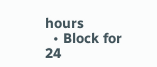hours
  • Block for 24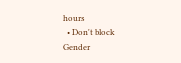hours
  • Don't block
Gender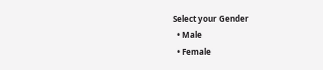Select your Gender
  • Male
  • Female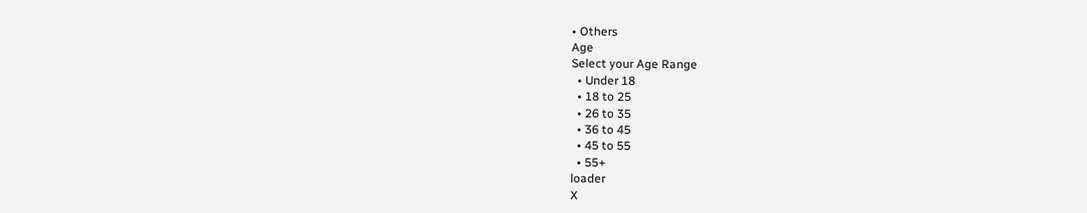• Others
Age
Select your Age Range
  • Under 18
  • 18 to 25
  • 26 to 35
  • 36 to 45
  • 45 to 55
  • 55+
loader
X